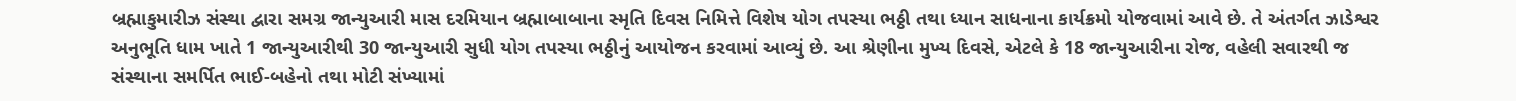બ્રહ્માકુમારીઝ સંસ્થા દ્વારા સમગ્ર જાન્યુઆરી માસ દરમિયાન બ્રહ્માબાબાના સ્મૃતિ દિવસ નિમિત્તે વિશેષ યોગ તપસ્યા ભઠ્ઠી તથા ધ્યાન સાધનાના કાર્યક્રમો યોજવામાં આવે છે. તે અંતર્ગત ઝાડેશ્વર અનુભૂતિ ધામ ખાતે 1 જાન્યુઆરીથી 30 જાન્યુઆરી સુધી યોગ તપસ્યા ભઠ્ઠીનું આયોજન કરવામાં આવ્યું છે. આ શ્રેણીના મુખ્ય દિવસે, એટલે કે 18 જાન્યુઆરીના રોજ, વહેલી સવારથી જ સંસ્થાના સમર્પિત ભાઈ-બહેનો તથા મોટી સંખ્યામાં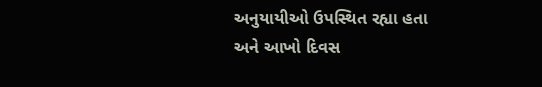અનુયાયીઓ ઉપસ્થિત રહ્યા હતા અને આખો દિવસ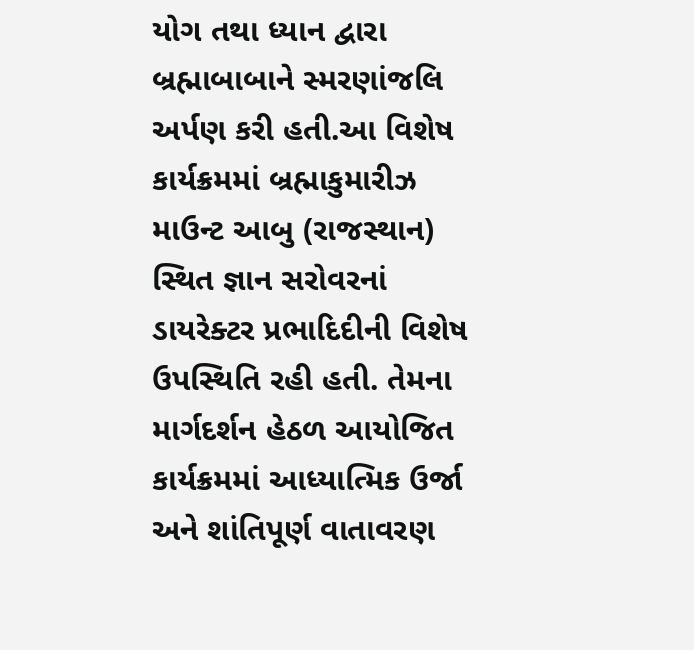યોગ તથા ધ્યાન દ્વારા બ્રહ્માબાબાને સ્મરણાંજલિ અર્પણ કરી હતી.આ વિશેષ કાર્યક્રમમાં બ્રહ્માકુમારીઝ માઉન્ટ આબુ (રાજસ્થાન) સ્થિત જ્ઞાન સરોવરનાં ડાયરેક્ટર પ્રભાદિદીની વિશેષ ઉપસ્થિતિ રહી હતી. તેમના માર્ગદર્શન હેઠળ આયોજિત કાર્યક્રમમાં આધ્યાત્મિક ઉર્જા અને શાંતિપૂર્ણ વાતાવરણ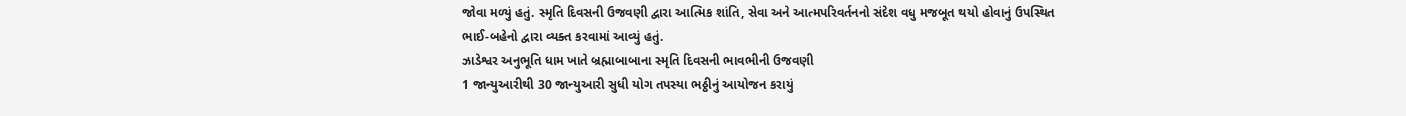જોવા મળ્યું હતું. સ્મૃતિ દિવસની ઉજવણી દ્વારા આત્મિક શાંતિ, સેવા અને આત્મપરિવર્તનનો સંદેશ વધુ મજબૂત થયો હોવાનું ઉપસ્થિત ભાઈ-બહેનો દ્વારા વ્યક્ત કરવામાં આવ્યું હતું.
ઝાડેશ્વર અનુભૂતિ ધામ ખાતે બ્રહ્માબાબાના સ્મૃતિ દિવસની ભાવભીની ઉજવણી
1 જાન્યુઆરીથી 30 જાન્યુઆરી સુધી યોગ તપસ્યા ભઠ્ઠીનું આયોજન કરાયું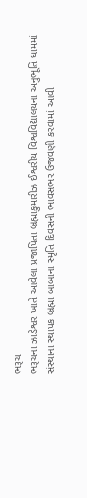ભરૂચ
ભરૂચના ઝાડેશ્વર ખાતે આવેલા પ્રજાપિતા બ્રહ્માકુમારીઝ ઈશ્વરીય વિશ્વવિદ્યાલયના અનુભૂતિ ધામમાં સંસ્થાના સ્થાપક બ્રહ્મા બાબાના સ્મૃતિ દિવસની ભાવસભર ઉજવણી કરવામાં આવી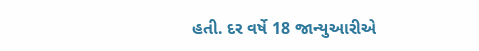હતી. દર વર્ષે 18 જાન્યુઆરીએ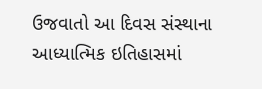ઉજવાતો આ દિવસ સંસ્થાના આધ્યાત્મિક ઇતિહાસમાં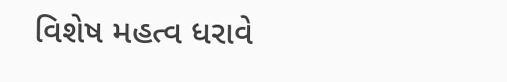વિશેષ મહત્વ ધરાવે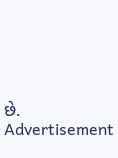છે.
Advertisement